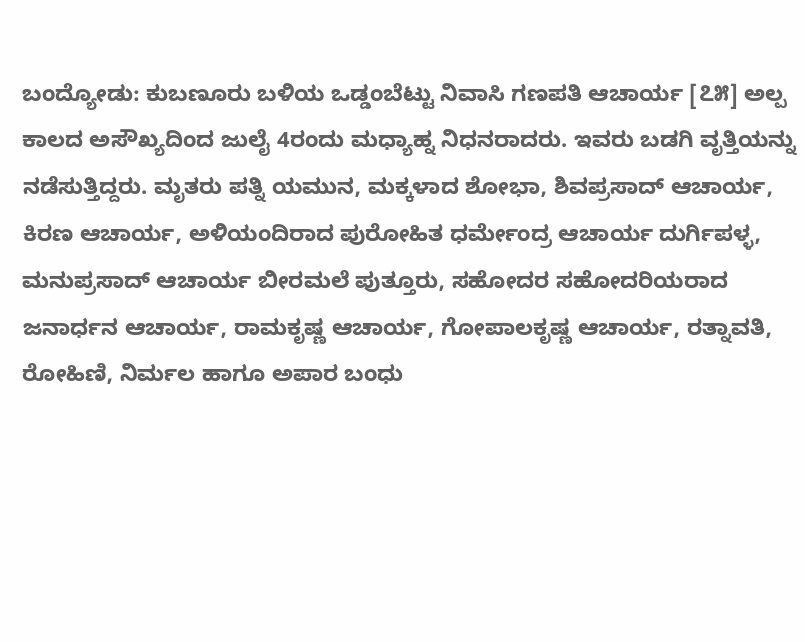ಬಂದ್ಯೋಡು: ಕುಬಣೂರು ಬಳಿಯ ಒಡ್ಡಂಬೆಟ್ಟು ನಿವಾಸಿ ಗಣಪತಿ ಆಚಾರ್ಯ [೭೫] ಅಲ್ಪ ಕಾಲದ ಅಸೌಖ್ಯದಿಂದ ಜುಲೈ 4ರಂದು ಮಧ್ಯಾಹ್ನ ನಿಧನರಾದರು. ಇವರು ಬಡಗಿ ವೃತ್ತಿಯನ್ನು ನಡೆಸುತ್ತಿದ್ದರು. ಮೃತರು ಪತ್ನಿ ಯಮುನ, ಮಕ್ಕಳಾದ ಶೋಭಾ, ಶಿವಪ್ರಸಾದ್ ಆಚಾರ್ಯ, ಕಿರಣ ಆಚಾರ್ಯ, ಅಳಿಯಂದಿರಾದ ಪುರೋಹಿತ ಧರ್ಮೇಂದ್ರ ಆಚಾರ್ಯ ದುರ್ಗಿಪಳ್ಳ, ಮನುಪ್ರಸಾದ್ ಆಚಾರ್ಯ ಬೀರಮಲೆ ಪುತ್ತೂರು, ಸಹೋದರ ಸಹೋದರಿಯರಾದ ಜನಾರ್ಧನ ಆಚಾರ್ಯ, ರಾಮಕೃಷ್ಣ ಆಚಾರ್ಯ, ಗೋಪಾಲಕೃಷ್ಣ ಆಚಾರ್ಯ, ರತ್ನಾವತಿ, ರೋಹಿಣಿ, ನಿರ್ಮಲ ಹಾಗೂ ಅಪಾರ ಬಂಧು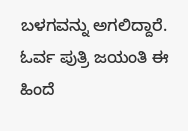ಬಳಗವನ್ನು ಅಗಲಿದ್ದಾರೆ. ಓರ್ವ ಪುತ್ರಿ ಜಯಂತಿ ಈ ಹಿಂದೆ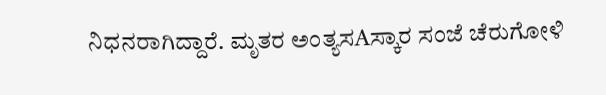ನಿಧನರಾಗಿದ್ದಾರೆ. ಮೃತರ ಅಂತ್ಯಸAಸ್ಕಾರ ಸಂಜೆ ಚೆರುಗೋಳಿ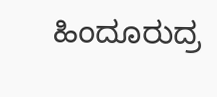ಹಿಂದೂರುದ್ರ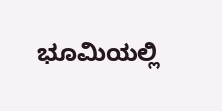ಭೂಮಿಯಲ್ಲಿ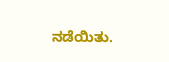ನಡೆಯಿತು.